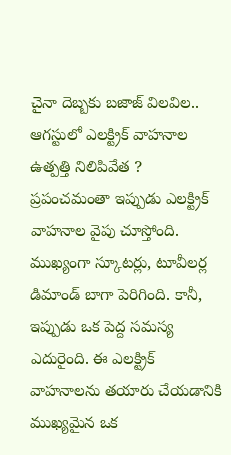చైనా దెబ్బకు బజాజ్ విలవిల.. ఆగస్టులో ఎలక్ట్రిక్ వాహనాల ఉత్పత్తి నిలిపివేత ?
ప్రపంచమంతా ఇప్పుడు ఎలక్ట్రిక్ వాహనాల వైపు చూస్తోంది. ముఖ్యంగా స్కూటర్లు, టూవీలర్ల డిమాండ్ బాగా పెరిగింది. కానీ, ఇప్పుడు ఒక పెద్ద సమస్య ఎదురైంది. ఈ ఎలక్ట్రిక్ వాహనాలను తయారు చేయడానికి ముఖ్యమైన ఒక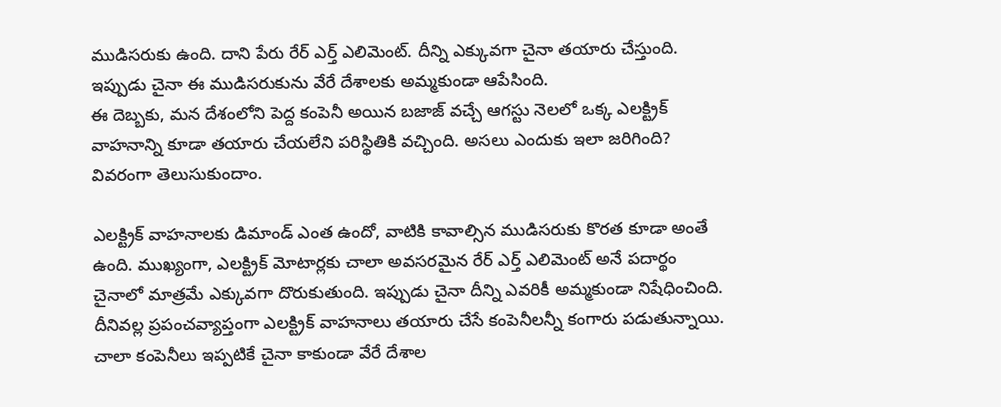ముడిసరుకు ఉంది. దాని పేరు రేర్ ఎర్త్ ఎలిమెంట్. దీన్ని ఎక్కువగా చైనా తయారు చేస్తుంది. ఇప్పుడు చైనా ఈ ముడిసరుకును వేరే దేశాలకు అమ్మకుండా ఆపేసింది.
ఈ దెబ్బకు, మన దేశంలోని పెద్ద కంపెనీ అయిన బజాజ్ వచ్చే ఆగస్టు నెలలో ఒక్క ఎలక్ట్రిక్ వాహనాన్ని కూడా తయారు చేయలేని పరిస్థితికి వచ్చింది. అసలు ఎందుకు ఇలా జరిగింది? వివరంగా తెలుసుకుందాం.

ఎలక్ట్రిక్ వాహనాలకు డిమాండ్ ఎంత ఉందో, వాటికి కావాల్సిన ముడిసరుకు కొరత కూడా అంతే ఉంది. ముఖ్యంగా, ఎలక్ట్రిక్ మోటార్లకు చాలా అవసరమైన రేర్ ఎర్త్ ఎలిమెంట్ అనే పదార్థం చైనాలో మాత్రమే ఎక్కువగా దొరుకుతుంది. ఇప్పుడు చైనా దీన్ని ఎవరికీ అమ్మకుండా నిషేధించింది. దీనివల్ల ప్రపంచవ్యాప్తంగా ఎలక్ట్రిక్ వాహనాలు తయారు చేసే కంపెనీలన్నీ కంగారు పడుతున్నాయి. చాలా కంపెనీలు ఇప్పటికే చైనా కాకుండా వేరే దేశాల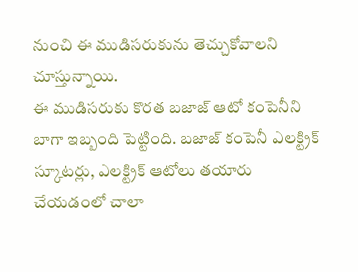నుంచి ఈ ముడిసరుకును తెచ్చుకోవాలని చూస్తున్నాయి.
ఈ ముడిసరుకు కొరత బజాజ్ ఆటో కంపెనీని బాగా ఇబ్బంది పెట్టింది. బజాజ్ కంపెనీ ఎలక్ట్రిక్ స్కూటర్లు, ఎలక్ట్రిక్ ఆటోలు తయారు చేయడంలో చాలా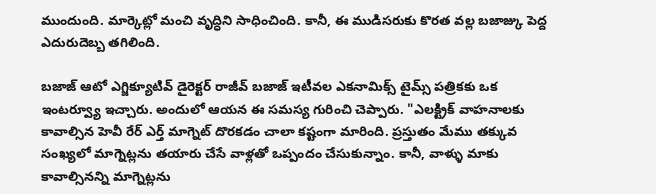ముందుంది. మార్కెట్లో మంచి వృద్ధిని సాధించింది. కానీ, ఈ ముడిసరుకు కొరత వల్ల బజాజ్కు పెద్ద ఎదురుదెబ్బ తగిలింది.

బజాజ్ ఆటో ఎగ్జిక్యూటివ్ డైరెక్టర్ రాజీవ్ బజాజ్ ఇటీవల ఎకనామిక్స్ టైమ్స్ పత్రికకు ఒక ఇంటర్వ్యూ ఇచ్చారు. అందులో ఆయన ఈ సమస్య గురించి చెప్పారు. "ఎలక్ట్రిక్ వాహనాలకు కావాల్సిన హెవీ రేర్ ఎర్త్ మాగ్నెట్ దొరకడం చాలా కష్టంగా మారింది. ప్రస్తుతం మేము తక్కువ సంఖ్యలో మాగ్నెట్లను తయారు చేసే వాళ్లతో ఒప్పందం చేసుకున్నాం. కానీ, వాళ్ళు మాకు కావాల్సినన్ని మాగ్నెట్లను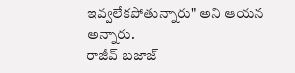ఇవ్వలేకపోతున్నారు" అని ఆయన అన్నారు.
రాజీవ్ బజాజ్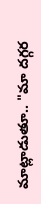మాట్లాడుతూ.. "మా దగ్గర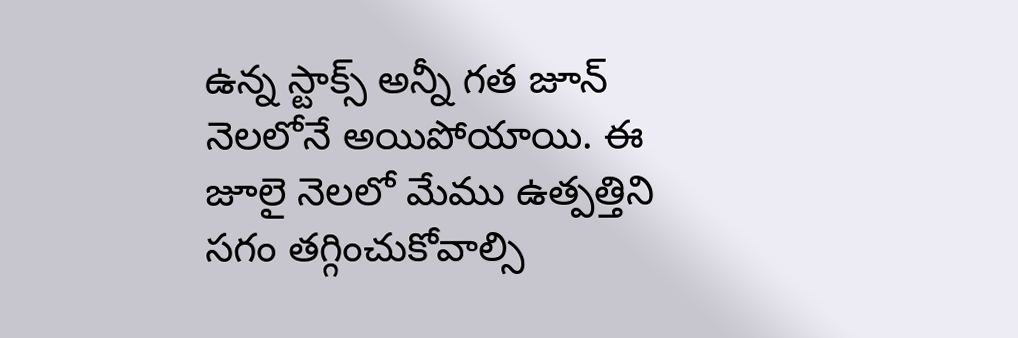ఉన్న స్టాక్స్ అన్నీ గత జూన్ నెలలోనే అయిపోయాయి. ఈ జూలై నెలలో మేము ఉత్పత్తిని సగం తగ్గించుకోవాల్సి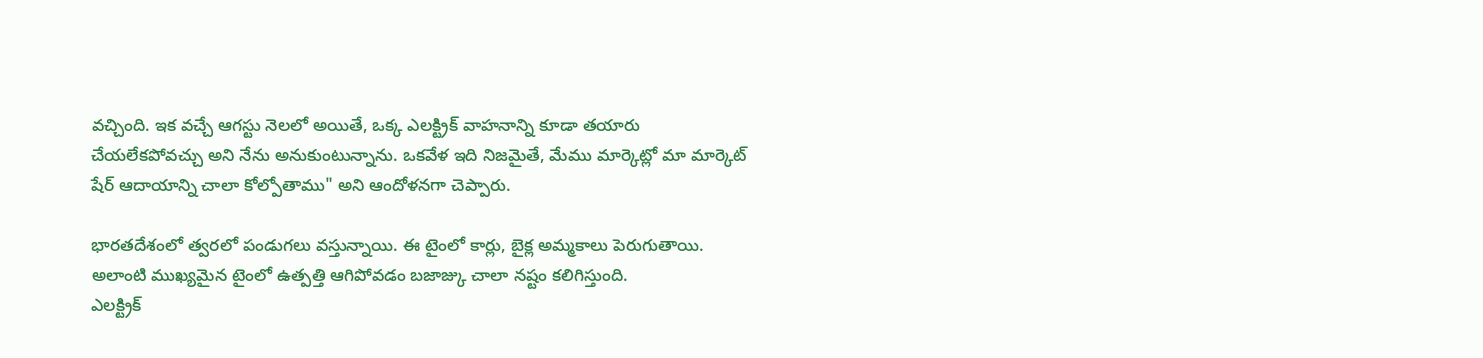వచ్చింది. ఇక వచ్చే ఆగస్టు నెలలో అయితే, ఒక్క ఎలక్ట్రిక్ వాహనాన్ని కూడా తయారు చేయలేకపోవచ్చు అని నేను అనుకుంటున్నాను. ఒకవేళ ఇది నిజమైతే, మేము మార్కెట్లో మా మార్కెట్ షేర్ ఆదాయాన్ని చాలా కోల్పోతాము" అని ఆందోళనగా చెప్పారు.

భారతదేశంలో త్వరలో పండుగలు వస్తున్నాయి. ఈ టైంలో కార్లు, బైక్ల అమ్మకాలు పెరుగుతాయి. అలాంటి ముఖ్యమైన టైంలో ఉత్పత్తి ఆగిపోవడం బజాజ్కు చాలా నష్టం కలిగిస్తుంది.
ఎలక్ట్రిక్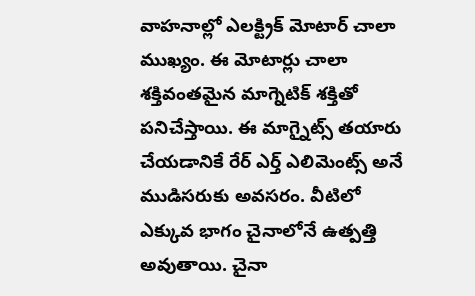వాహనాల్లో ఎలక్ట్రిక్ మోటార్ చాలా ముఖ్యం. ఈ మోటార్లు చాలా శక్తివంతమైన మాగ్నెటిక్ శక్తితో పనిచేస్తాయి. ఈ మాగ్నైట్స్ తయారు చేయడానికే రేర్ ఎర్త్ ఎలిమెంట్స్ అనే ముడిసరుకు అవసరం. వీటిలో ఎక్కువ భాగం చైనాలోనే ఉత్పత్తి అవుతాయి. చైనా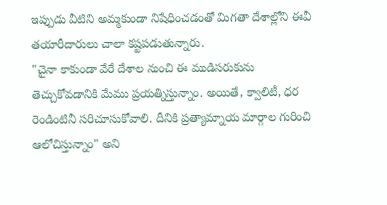ఇప్పుడు వీటిని అమ్మకుండా నిషేధించడంతో మిగతా దేశాల్లోని ఈవీ తయారీదారులు చాలా కష్టపడుతున్నారు.
"చైనా కాకుండా వేరే దేశాల నుంచి ఈ ముడిసరుకును తెచ్చుకోవడానికి మేము ప్రయత్నిస్తున్నాం. అయితే, క్వాలిటీ, ధర రెండింటినీ సరిచూసుకోవాలి. దీనికి ప్రత్యామ్నాయ మార్గాల గురించి ఆలోచిస్తున్నాం" అని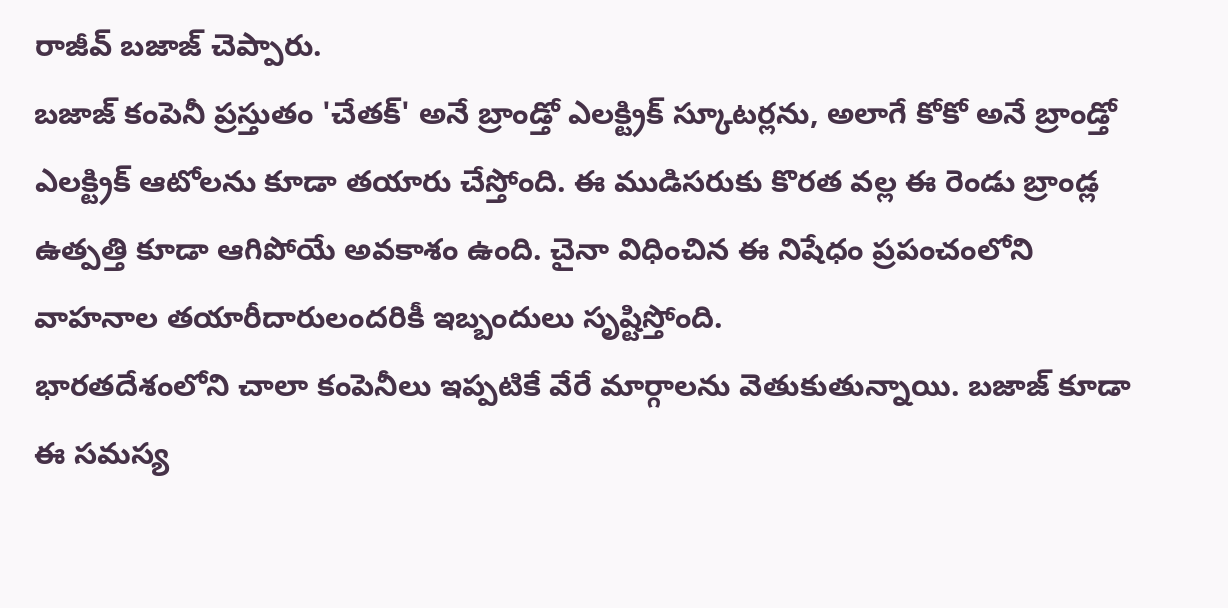రాజీవ్ బజాజ్ చెప్పారు.
బజాజ్ కంపెనీ ప్రస్తుతం 'చేతక్' అనే బ్రాండ్తో ఎలక్ట్రిక్ స్కూటర్లను, అలాగే కోకో అనే బ్రాండ్తో ఎలక్ట్రిక్ ఆటోలను కూడా తయారు చేస్తోంది. ఈ ముడిసరుకు కొరత వల్ల ఈ రెండు బ్రాండ్ల ఉత్పత్తి కూడా ఆగిపోయే అవకాశం ఉంది. చైనా విధించిన ఈ నిషేధం ప్రపంచంలోని వాహనాల తయారీదారులందరికీ ఇబ్బందులు సృష్టిస్తోంది.
భారతదేశంలోని చాలా కంపెనీలు ఇప్పటికే వేరే మార్గాలను వెతుకుతున్నాయి. బజాజ్ కూడా ఈ సమస్య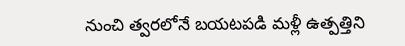నుంచి త్వరలోనే బయటపడి మళ్లీ ఉత్పత్తిని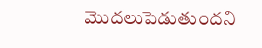మొదలుపెడుతుందని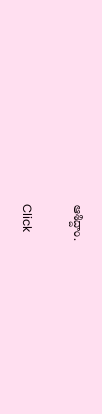ఆశిద్దాం.


Click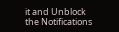it and Unblock the Notifications